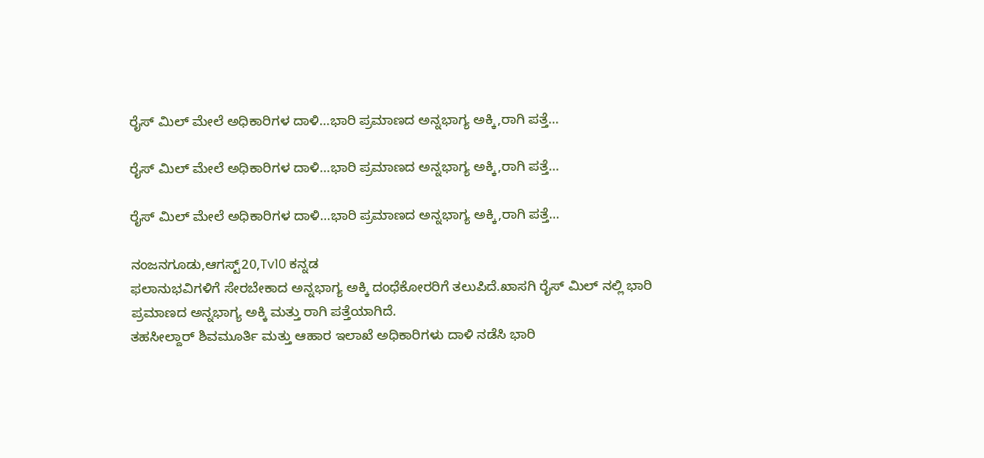ರೈಸ್ ಮಿಲ್ ಮೇಲೆ ಅಧಿಕಾರಿಗಳ ದಾಳಿ…ಭಾರಿ ಪ್ರಮಾಣದ ಅನ್ನಭಾಗ್ಯ ಅಕ್ಕಿ,ರಾಗಿ ಪತ್ತೆ…

ರೈಸ್ ಮಿಲ್ ಮೇಲೆ ಅಧಿಕಾರಿಗಳ ದಾಳಿ…ಭಾರಿ ಪ್ರಮಾಣದ ಅನ್ನಭಾಗ್ಯ ಅಕ್ಕಿ,ರಾಗಿ ಪತ್ತೆ…

ರೈಸ್ ಮಿಲ್ ಮೇಲೆ ಅಧಿಕಾರಿಗಳ ದಾಳಿ…ಭಾರಿ ಪ್ರಮಾಣದ ಅನ್ನಭಾಗ್ಯ ಅಕ್ಕಿ,ರಾಗಿ ಪತ್ತೆ…

ನಂಜನಗೂಡು,ಆಗಸ್ಟ್20,Tv10 ಕನ್ನಡ
ಫಲಾನುಭವಿಗಳಿಗೆ ಸೇರಬೇಕಾದ ಅನ್ನಭಾಗ್ಯ ಅಕ್ಕಿ ದಂಧೆಕೋರರಿಗೆ ತಲುಪಿದೆ.ಖಾಸಗಿ ರೈಸ್ ಮಿಲ್ ನಲ್ಲಿ ಭಾರಿ ಪ್ರಮಾಣದ ಅನ್ನಭಾಗ್ಯ ಅಕ್ಕಿ ಮತ್ತು ರಾಗಿ ಪತ್ತೆಯಾಗಿದೆ.
ತಹಸೀಲ್ದಾರ್ ಶಿವಮೂರ್ತಿ ಮತ್ತು ಆಹಾರ ಇಲಾಖೆ ಅಧಿಕಾರಿಗಳು ದಾಳಿ ನಡೆಸಿ ಭಾರಿ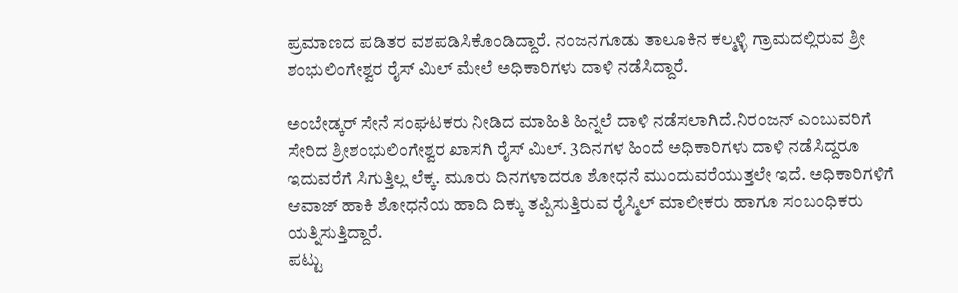ಪ್ರಮಾಣದ ಪಡಿತರ ವಶಪಡಿಸಿಕೊಂಡಿದ್ದಾರೆ. ನಂಜನಗೂಡು ತಾಲೂಕಿನ ಕಲ್ಮಳ್ಳಿ ಗ್ರಾಮದಲ್ಲಿರುವ ಶ್ರೀ ಶಂಭುಲಿಂಗೇಶ್ವರ ರೈಸ್ ಮಿಲ್ ಮೇಲೆ ಅಧಿಕಾರಿಗಳು ದಾಳಿ ನಡೆಸಿದ್ದಾರೆ.

ಅಂಬೇಡ್ಕರ್ ಸೇನೆ ಸಂಘಟಕರು ನೀಡಿದ ಮಾಹಿತಿ ಹಿನ್ನಲೆ ದಾಳಿ ನಡೆಸಲಾಗಿದೆ.ನಿರಂಜನ್ ಎಂಬುವರಿಗೆ ಸೇರಿದ ಶ್ರೀಶಂಭುಲಿಂಗೇಶ್ವರ ಖಾಸಗಿ ರೈಸ್ ಮಿಲ್. 3ದಿನಗಳ ಹಿಂದೆ ಅಧಿಕಾರಿಗಳು ದಾಳಿ ನಡೆಸಿದ್ದರೂ ಇದುವರೆಗೆ ಸಿಗುತ್ತಿಲ್ಲ ಲೆಕ್ಕ. ಮೂರು ದಿನಗಳಾದರೂ ಶೋಧನೆ ಮುಂದುವರೆಯುತ್ತಲೇ ಇದೆ. ಅಧಿಕಾರಿಗಳಿಗೆ ಆವಾಜ್ ಹಾಕಿ ಶೋಧನೆಯ ಹಾದಿ ದಿಕ್ಕು ತಪ್ಪಿಸುತ್ತಿರುವ ರೈಸ್ಮಿಲ್ ಮಾಲೀಕರು ಹಾಗೂ ಸಂಬಂಧಿಕರು ಯತ್ನಿಸುತ್ತಿದ್ದಾರೆ.
ಪಟ್ಟು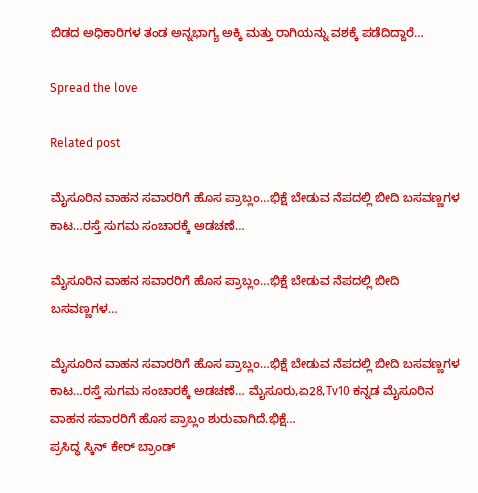ಬಿಡದ ಅಧಿಕಾರಿಗಳ ತಂಡ ಅನ್ನಭಾಗ್ಯ ಅಕ್ಕಿ ಮತ್ತು ರಾಗಿಯನ್ನು ವಶಕ್ಕೆ ಪಡೆದಿದ್ದಾರೆ…

Spread the love

Related post

ಮೈಸೂರಿನ ವಾಹನ ಸವಾರರಿಗೆ ಹೊಸ ಪ್ರಾಬ್ಲಂ…ಭಿಕ್ಷೆ ಬೇಡುವ ನೆಪದಲ್ಲಿ ಬೀದಿ ಬಸವಣ್ಣಗಳ ಕಾಟ…ರಸ್ತೆ ಸುಗಮ ಸಂಚಾರಕ್ಕೆ ಅಡಚಣೆ…

ಮೈಸೂರಿನ ವಾಹನ ಸವಾರರಿಗೆ ಹೊಸ ಪ್ರಾಬ್ಲಂ…ಭಿಕ್ಷೆ ಬೇಡುವ ನೆಪದಲ್ಲಿ ಬೀದಿ ಬಸವಣ್ಣಗಳ…

ಮೈಸೂರಿನ ವಾಹನ ಸವಾರರಿಗೆ ಹೊಸ ಪ್ರಾಬ್ಲಂ…ಭಿಕ್ಷೆ ಬೇಡುವ ನೆಪದಲ್ಲಿ ಬೀದಿ ಬಸವಣ್ಣಗಳ ಕಾಟ…ರಸ್ತೆ ಸುಗಮ ಸಂಚಾರಕ್ಕೆ ಅಡಚಣೆ… ಮೈಸೂರು,ಏ28,Tv10 ಕನ್ನಡ ಮೈಸೂರಿನ ವಾಹನ ಸವಾರರಿಗೆ ಹೊಸ ಪ್ರಾಬ್ಲಂ ಶುರುವಾಗಿದೆ.ಭಿಕ್ಷೆ…
ಪ್ರಸಿದ್ಧ ಸ್ಕಿನ್ ಕೇರ್ ಬ್ರಾಂಡ್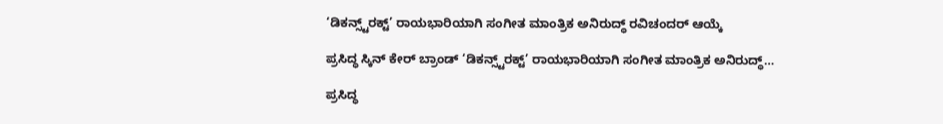‘ಡಿಕನ್ಸ್ಟ್‌ರಕ್ಟ್’ ರಾಯಭಾರಿಯಾಗಿ ಸಂಗೀತ ಮಾಂತ್ರಿಕ ಅನಿರುದ್ಧ್ ರವಿಚಂದರ್ ಆಯ್ಕೆ

ಪ್ರಸಿದ್ಧ ಸ್ಕಿನ್ ಕೇರ್ ಬ್ರಾಂಡ್ ‘ಡಿಕನ್ಸ್ಟ್‌ರಕ್ಟ್’ ರಾಯಭಾರಿಯಾಗಿ ಸಂಗೀತ ಮಾಂತ್ರಿಕ ಅನಿರುದ್ಧ್…

ಪ್ರಸಿದ್ಧ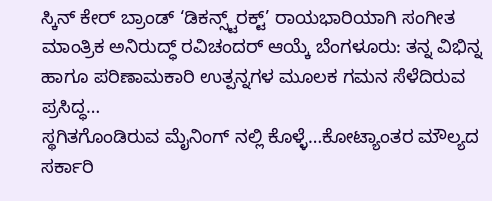ಸ್ಕಿನ್ ಕೇರ್ ಬ್ರಾಂಡ್ ‘ಡಿಕನ್ಸ್ಟ್‌ರಕ್ಟ್’ ರಾಯಭಾರಿಯಾಗಿ ಸಂಗೀತ ಮಾಂತ್ರಿಕ ಅನಿರುದ್ಧ್ ರವಿಚಂದರ್ ಆಯ್ಕೆ ಬೆಂಗಳೂರು: ತನ್ನ ವಿಭಿನ್ನ ಹಾಗೂ ಪರಿಣಾಮಕಾರಿ ಉತ್ಪನ್ನಗಳ ಮೂಲಕ ಗಮನ ಸೆಳೆದಿರುವ ಪ್ರಸಿದ್ಧ…
ಸ್ಥಗಿತಗೊಂಡಿರುವ ಮೈನಿಂಗ್ ನಲ್ಲಿ ಕೊಳ್ಳೆ…ಕೋಟ್ಯಾಂತರ ಮೌಲ್ಯದ ಸರ್ಕಾರಿ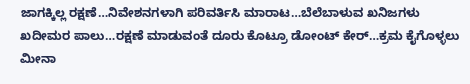ಜಾಗಕ್ಕಿಲ್ಲ ರಕ್ಷಣೆ…ನಿವೇಶನಗಳಾಗಿ ಪರಿವರ್ತಿಸಿ ಮಾರಾಟ…ಬೆಲೆಬಾಳುವ ಖನಿಜಗಳು ಖದೀಮರ ಪಾಲು…ರಕ್ಷಣೆ ಮಾಡುವಂತೆ ದೂರು ಕೊಟ್ರೂ ಡೋಂಟ್ ಕೇರ್…ಕ್ರಮ ಕೈಗೊಳ್ಳಲು ಮೀನಾ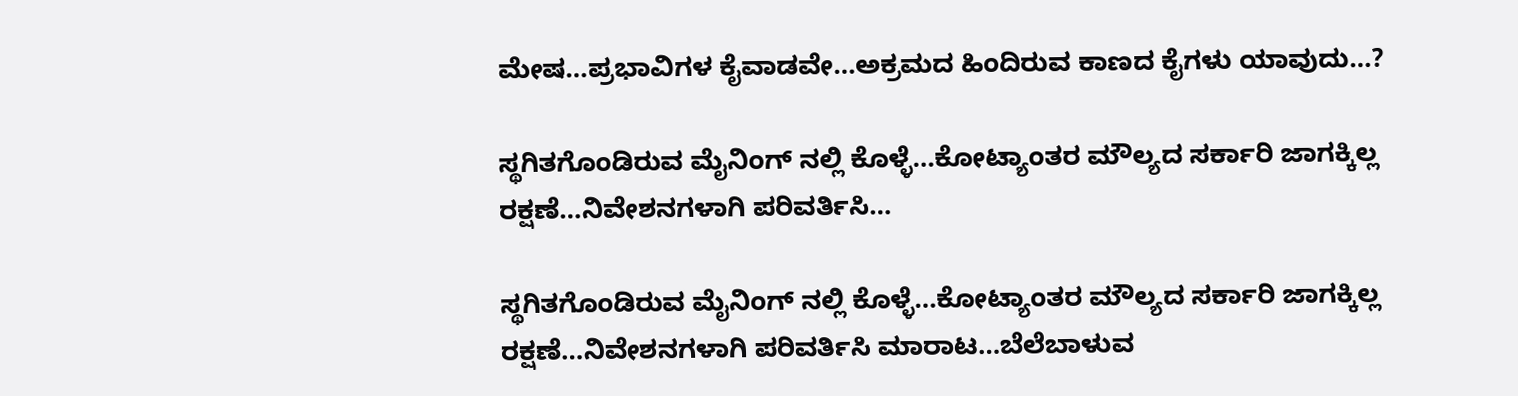ಮೇಷ…ಪ್ರಭಾವಿಗಳ ಕೈವಾಡವೇ…ಅಕ್ರಮದ ಹಿಂದಿರುವ ಕಾಣದ ಕೈಗಳು ಯಾವುದು…?

ಸ್ಥಗಿತಗೊಂಡಿರುವ ಮೈನಿಂಗ್ ನಲ್ಲಿ ಕೊಳ್ಳೆ…ಕೋಟ್ಯಾಂತರ ಮೌಲ್ಯದ ಸರ್ಕಾರಿ ಜಾಗಕ್ಕಿಲ್ಲ ರಕ್ಷಣೆ…ನಿವೇಶನಗಳಾಗಿ ಪರಿವರ್ತಿಸಿ…

ಸ್ಥಗಿತಗೊಂಡಿರುವ ಮೈನಿಂಗ್ ನಲ್ಲಿ ಕೊಳ್ಳೆ…ಕೋಟ್ಯಾಂತರ ಮೌಲ್ಯದ ಸರ್ಕಾರಿ ಜಾಗಕ್ಕಿಲ್ಲ ರಕ್ಷಣೆ…ನಿವೇಶನಗಳಾಗಿ ಪರಿವರ್ತಿಸಿ ಮಾರಾಟ…ಬೆಲೆಬಾಳುವ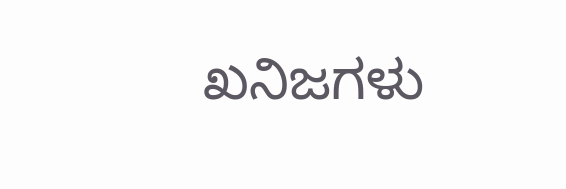ಖನಿಜಗಳು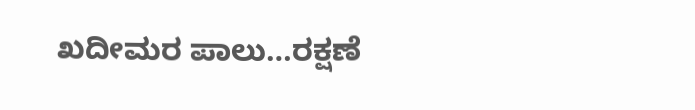ಖದೀಮರ ಪಾಲು…ರಕ್ಷಣೆ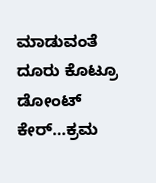ಮಾಡುವಂತೆ ದೂರು ಕೊಟ್ರೂ ಡೋಂಟ್ ಕೇರ್…ಕ್ರಮ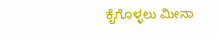ಕೈಗೊಳ್ಳಲು ಮೀನಾ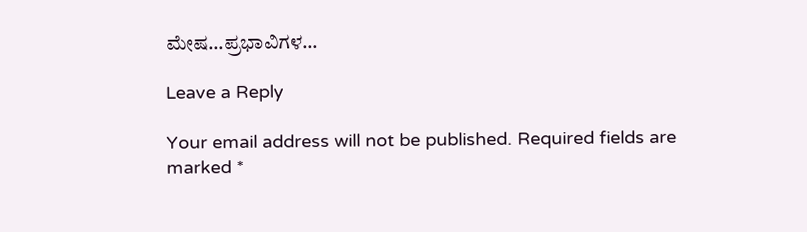ಮೇಷ…ಪ್ರಭಾವಿಗಳ…

Leave a Reply

Your email address will not be published. Required fields are marked *